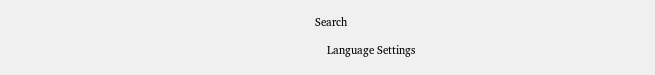Search

    Language Settings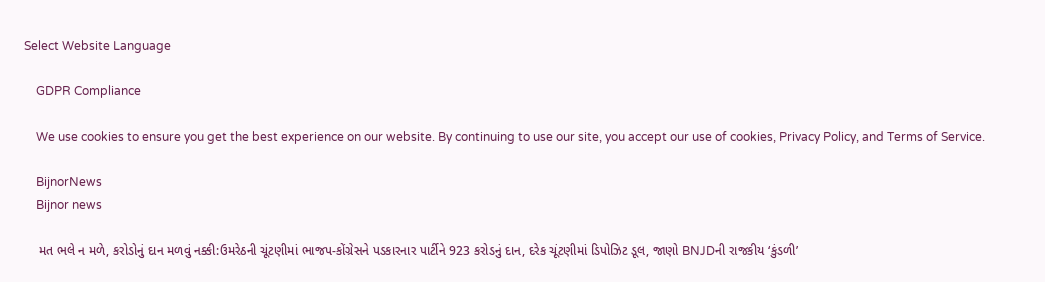Select Website Language

    GDPR Compliance

    We use cookies to ensure you get the best experience on our website. By continuing to use our site, you accept our use of cookies, Privacy Policy, and Terms of Service.

    BijnorNews
    Bijnor news

    મત ભલે ન મળે, કરોડોનું દાન મળવું નક્કી:ઉમરેઠની ચૂંટણીમાં ભાજપ-કોંગ્રેસને પડકારનાર પાર્ટીને 923 કરોડનું દાન, દરેક ચૂંટણીમાં ડિપોઝિટ ડૂલ, જાણો BNJDની રાજકીય ‘કુંડળી’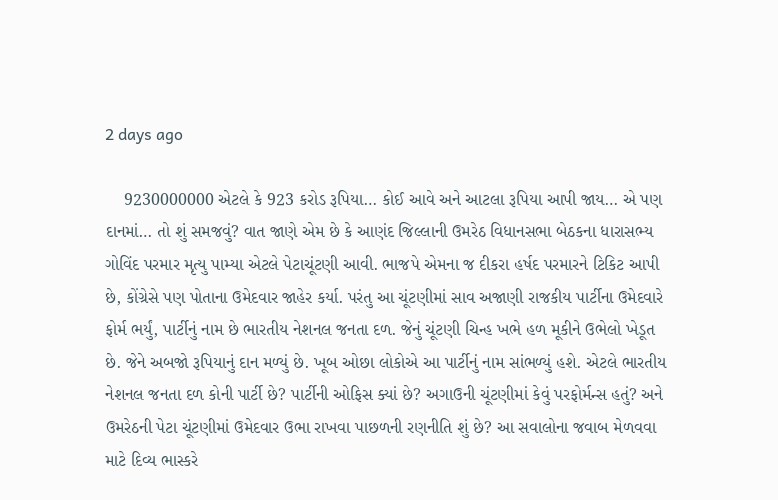2 days ago

    9230000000 એટલે કે 923 કરોડ રૂપિયા… કોઈ આવે અને આટલા રૂપિયા આપી જાય… એ પણ દાનમાં… તો શું સમજવું? વાત જાણે એમ છે કે આણંદ જિલ્લાની ઉમરેઠ વિધાનસભા બેઠકના ધારાસભ્ય ગોવિંદ પરમાર મૃત્યુ પામ્યા એટલે પેટાચૂંટણી આવી. ભાજપે એમના જ દીકરા હર્ષદ પરમારને ટિકિટ આપી છે, કોંગ્રેસે પણ પોતાના ઉમેદવાર જાહેર કર્યા. પરંતુ આ ચૂંટણીમાં સાવ અજાણી રાજકીય પાર્ટીના ઉમેદવારે ફોર્મ ભર્યું, પાર્ટીનું નામ છે ભારતીય નેશનલ જનતા દળ. જેનું ચૂંટણી ચિન્હ ખભે હળ મૂકીને ઉભેલો ખેડૂત છે. જેને અબજો રૂપિયાનું દાન મળ્યું છે. ખૂબ ઓછા લોકોએ આ પાર્ટીનું નામ સાંભળ્યું હશે. એટલે ભારતીય નેશનલ જનતા દળ કોની પાર્ટી છે? પાર્ટીની ઓફિસ ક્યાં છે? અગાઉની ચૂંટણીમાં કેવું પરફોર્મન્સ હતું? અને ઉમરેઠની પેટા ચૂંટણીમાં ઉમેદવાર ઉભા રાખવા પાછળની રણનીતિ શું છે? આ સવાલોના જવાબ મેળવવા માટે દિવ્ય ભાસ્કરે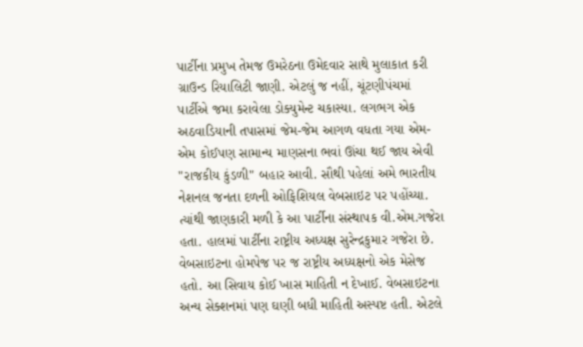પાર્ટીના પ્રમુખ તેમજ ઉમરેઠના ઉમેદવાર સાથે મુલાકાત કરી ગ્રાઉન્ડ રિયાલિટી જાણી. એટલું જ નહીં, ચૂંટણીપંચમાં પાર્ટીએ જમા કરાવેલા ડોક્યુમેન્ટ ચકાસ્યા. લગભગ એક અઠવાડિયાની તપાસમાં જેમ-જેમ આગળ વધતા ગયા એમ-એમ કોઈપણ સામાન્ય માણસના ભવાં ઊંચા થઈ જાય એવી "રાજકીય કુંડળી" બહાર આવી. સૌથી પહેલાં અમે ભારતીય નેશનલ જનતા દળની ઓફિશિયલ વેબસાઇટ પર પહોંચ્યા. ત્યાંથી જાણકારી મળી કે આ પાર્ટીના સંસ્થાપક વી.એમ.ગજેરા હતા. હાલમાં પાર્ટીના રાષ્ટ્રીય અધ્યક્ષ સુરેન્દ્રકુમાર ગજેરા છે. વેબસાઇટના હોમપેજ પર જ રાષ્ટ્રીય અધ્યક્ષનો એક મેસેજ હતો. આ સિવાય કોઈ ખાસ માહિતી ન દેખાઈ. વેબસાઇટના અન્ય સેક્શનમાં પણ ઘણી બધી માહિતી અસ્પષ્ટ હતી. એટલે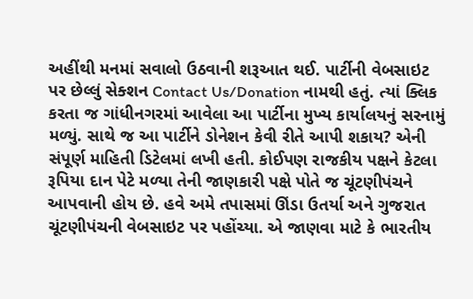અહીંથી મનમાં સવાલો ઉઠવાની શરૂઆત થઈ. પાર્ટીની વેબસાઇટ પર છેલ્લું સેક્શન Contact Us/Donation નામથી હતું. ત્યાં ક્લિક કરતા જ ગાંધીનગરમાં આવેલા આ પાર્ટીના મુખ્ય કાર્યાલયનું સરનામું મળ્યું. સાથે જ આ પાર્ટીને ડોનેશન કેવી રીતે આપી શકાય? એની સંપૂર્ણ માહિતી ડિટેલમાં લખી હતી. કોઈપણ રાજકીય પક્ષને કેટલા રૂપિયા દાન પેટે મળ્યા તેની જાણકારી પક્ષે પોતે જ ચૂંટણીપંચને આપવાની હોય છે. હવે અમે તપાસમાં ઊંડા ઉતર્યા અને ગુજરાત ચૂંટણીપંચની વેબસાઇટ પર પહોંચ્યા. એ જાણવા માટે કે ભારતીય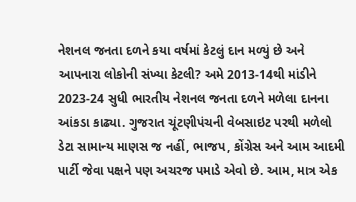નેશનલ જનતા દળને કયા વર્ષમાં કેટલું દાન મળ્યું છે અને આપનારા લોકોની સંખ્યા કેટલી? અમે 2013-14થી માંડીને 2023-24 સુધી ભારતીય નેશનલ જનતા દળને મળેલા દાનના આંકડા કાઢ્યા. ગુજરાત ચૂંટણીપંચની વેબસાઇટ પરથી મળેલો ડેટા સામાન્ય માણસ જ નહીં, ભાજપ, કોંગ્રેસ અને આમ આદમી પાર્ટી જેવા પક્ષને પણ અચરજ પમાડે એવો છે. આમ, માત્ર એક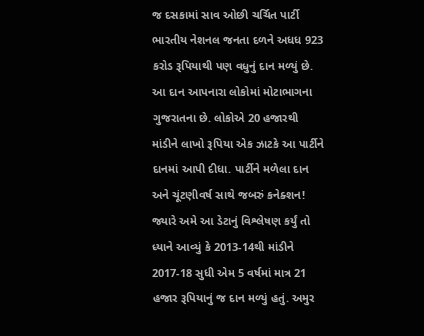જ દસકામાં સાવ ઓછી ચર્ચિત પાર્ટી ભારતીય નેશનલ જનતા દળને અધધ 923 કરોડ રૂપિયાથી પણ વધુનું દાન મળ્યું છે. આ દાન આપનારા લોકોમાં મોટાભાગના ગુજરાતના છે. લોકોએ 20 હજારથી માંડીને લાખો રૂપિયા એક ઝાટકે આ પાર્ટીને દાનમાં આપી દીધા. પાર્ટીને મળેલા દાન અને ચૂંટણીવર્ષ સાથે જબરું કનેક્શન! જ્યારે અમે આ ડેટાનું વિશ્લેષણ કર્યું તો ધ્યાને આવ્યું કે 2013-14થી માંડીને 2017-18 સુધી એમ 5 વર્ષમાં માત્ર 21 હજાર રૂપિયાનું જ દાન મળ્યું હતું. અમુર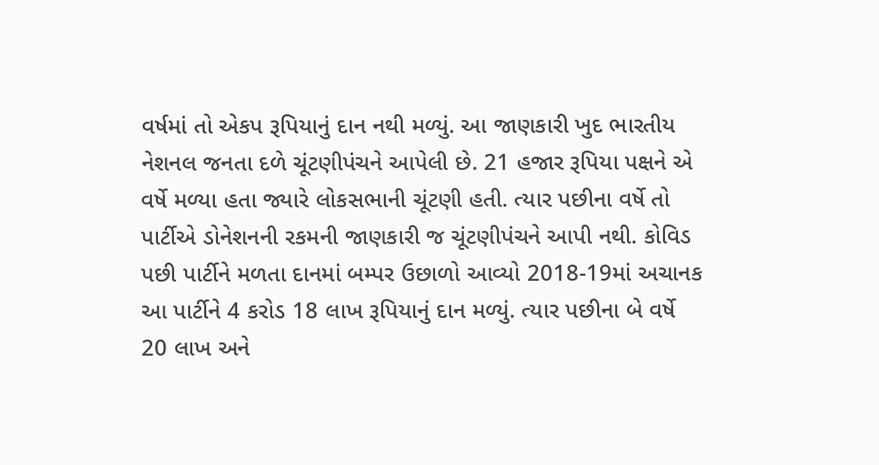વર્ષમાં તો એકપ રૂપિયાનું દાન નથી મળ્યું. આ જાણકારી ખુદ ભારતીય નેશનલ જનતા દળે ચૂંટણીપંચને આપેલી છે. 21 હજાર રૂપિયા પક્ષને એ વર્ષે મળ્યા હતા જ્યારે લોકસભાની ચૂંટણી હતી. ત્યાર પછીના વર્ષે તો પાર્ટીએ ડોનેશનની રકમની જાણકારી જ ચૂંટણીપંચને આપી નથી. કોવિડ પછી પાર્ટીને મળતા દાનમાં બમ્પર ઉછાળો આવ્યો 2018-19માં અચાનક આ પાર્ટીને 4 કરોડ 18 લાખ રૂપિયાનું દાન મળ્યું. ત્યાર પછીના બે વર્ષે 20 લાખ અને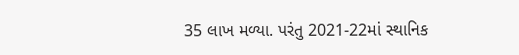35 લાખ મળ્યા. પરંતુ 2021-22માં સ્થાનિક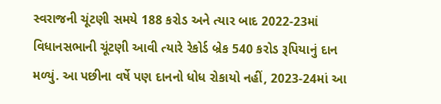સ્વરાજની ચૂંટણી સમયે 188 કરોડ અને ત્યાર બાદ 2022-23માં વિધાનસભાની ચૂંટણી આવી ત્યારે રેકોર્ડ બ્રેક 540 કરોડ રૂપિયાનું દાન મળ્યું. આ પછીના વર્ષે પણ દાનનો ધોધ રોકાયો નહીં, 2023-24માં આ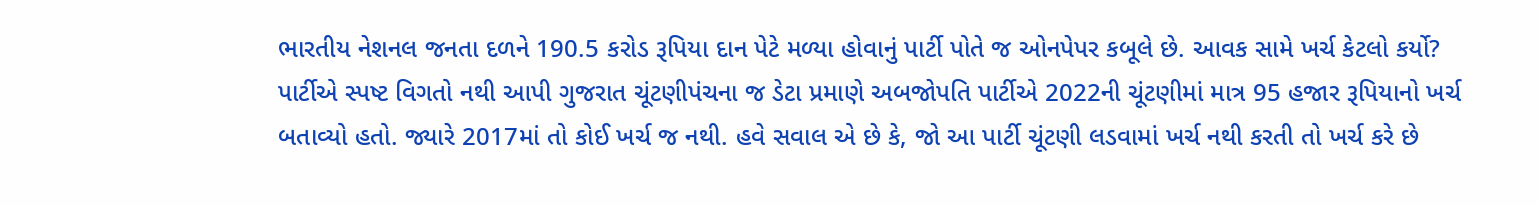ભારતીય નેશનલ જનતા દળને 190.5 કરોડ રૂપિયા દાન પેટે મળ્યા હોવાનું પાર્ટી પોતે જ ઓનપેપર કબૂલે છે. આવક સામે ખર્ચ કેટલો કર્યો? પાર્ટીએ સ્પષ્ટ વિગતો નથી આપી ગુજરાત ચૂંટણીપંચના જ ડેટા પ્રમાણે અબજોપતિ પાર્ટીએ 2022ની ચૂંટણીમાં માત્ર 95 હજાર રૂપિયાનો ખર્ચ બતાવ્યો હતો. જ્યારે 2017માં તો કોઈ ખર્ચ જ નથી. હવે સવાલ એ છે કે, જો આ પાર્ટી ચૂંટણી લડવામાં ખર્ચ નથી કરતી તો ખર્ચ કરે છે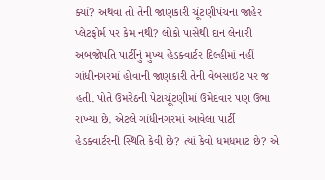ક્યાં? અથવા તો તેની જાણકારી ચૂંટણીપંચના જાહેર પ્લેટફોર્મ પર કેમ નથી? લોકો પાસેથી દાન લેનારી અબજોપતિ પાર્ટીનું મુખ્ય હેડક્વાર્ટર દિલ્હીમાં નહીં ગાંધીનગરમાં હોવાની જાણકારી તેની વેબસાઇટ પર જ હતી. પોતે ઉમરેઠની પેટાચૂંટણીમાં ઉમેદવાર પણ ઉભા રાખ્યા છે. એટલે ગાંધીનગરમાં આવેલા પાર્ટી હેડક્વાર્ટરની સ્થિતિ કેવી છે? ત્યાં કેવો ધમધમાટ છે? એ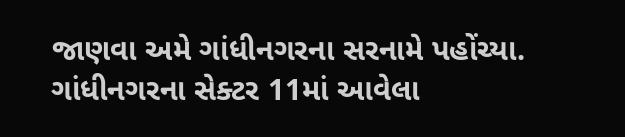જાણવા અમે ગાંધીનગરના સરનામે પહોંચ્યા. ગાંધીનગરના સેક્ટર 11માં આવેલા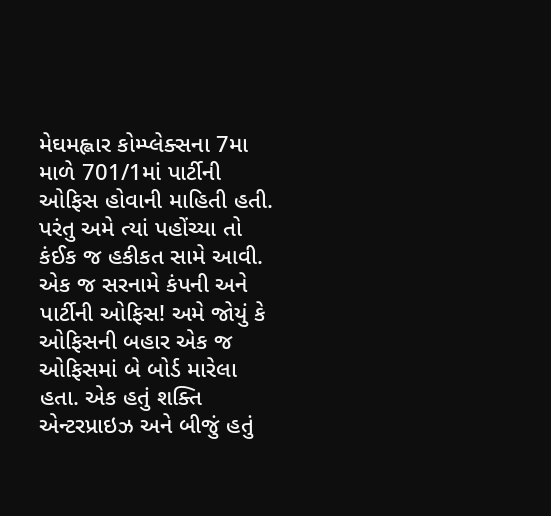મેઘમહ્લાર કોમ્પ્લેક્સના 7મા માળે 701/1માં પાર્ટીની ઓફિસ હોવાની માહિતી હતી. પરંતુ અમે ત્યાં પહોંચ્યા તો કંઈક જ હકીકત સામે આવી. એક જ સરનામે કંપની અને પાર્ટીની ઓફિસ! અમે જોયું કે ઓફિસની બહાર એક જ ઓફિસમાં બે બોર્ડ મારેલા હતા. એક હતું શક્તિ એન્ટરપ્રાઇઝ અને બીજું હતું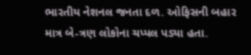ભારતીય નેશનલ જનતા દળ. ઓફિસની બહાર માત્ર બે-ત્રણ લોકોના ચપ્પલ પડ્યા હતા.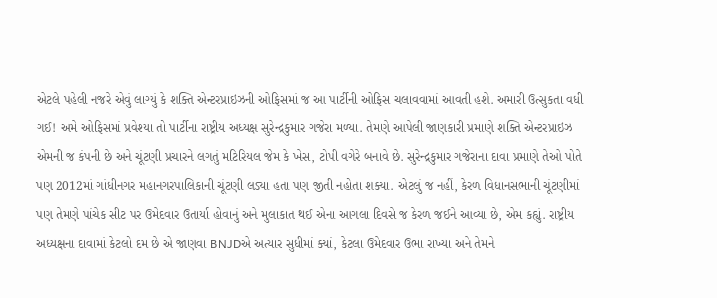એટલે પહેલી નજરે એવું લાગ્યું કે શક્તિ એન્ટરપ્રાઇઝની ઓફિસમાં જ આ પાર્ટીની ઓફિસ ચલાવવામાં આવતી હશે. અમારી ઉત્સુકતા વધી ગઈ! અમે ઓફિસમાં પ્રવેશ્યા તો પાર્ટીના રાષ્ટ્રીય અધ્યક્ષ સુરેન્દ્રકુમાર ગજેરા મળ્યા. તેમણે આપેલી જાણકારી પ્રમાણે શક્તિ એન્ટરપ્રાઇઝ એમની જ કંપની છે અને ચૂંટણી પ્રચારને લગતું મટિરિયલ જેમ કે ખેસ, ટોપી વગેરે બનાવે છે. સુરેન્દ્રકુમાર ગજેરાના દાવા પ્રમાણે તેઓ પોતે પણ 2012માં ગાંધીનગર મહાનગરપાલિકાની ચૂંટણી લડ્યા હતા પણ જીતી નહોતા શક્યા. એટલું જ નહીં, કેરળ વિધાનસભાની ચૂંટણીમાં પણ તેમણે પાંચેક સીટ પર ઉમેદવાર ઉતાર્યા હોવાનું અને મુલાકાત થઈ એના આગલા દિવસે જ કેરળ જઈને આવ્યા છે, એમ કહ્યું. રાષ્ટ્રીય અધ્યક્ષના દાવામાં કેટલો દમ છે એ જાણવા BNJDએ અત્યાર સુધીમાં ક્યાં, કેટલા ઉમેદવાર ઉભા રાખ્યા અને તેમને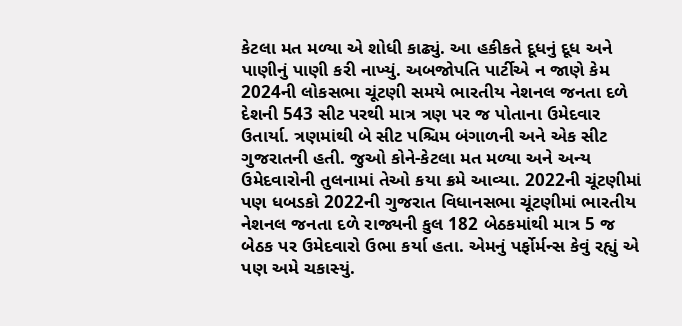કેટલા મત મળ્યા એ શોધી કાઢ્યું. આ હકીકતે દૂધનું દૂધ અને પાણીનું પાણી કરી નાખ્યું. અબજોપતિ પાર્ટીએ ન જાણે કેમ 2024ની લોકસભા ચૂંટણી સમયે ભારતીય નેશનલ જનતા દળે દેશની 543 સીટ પરથી માત્ર ત્રણ પર જ પોતાના ઉમેદવાર ઉતાર્યા. ત્રણમાંથી બે સીટ પશ્ચિમ બંગાળની અને એક સીટ ગુજરાતની હતી. જુઓ કોને-કેટલા મત મળ્યા અને અન્ય ઉમેદવારોની તુલનામાં તેઓ કયા ક્રમે આવ્યા. 2022ની ચૂંટણીમાં પણ ધબડકો 2022ની ગુજરાત વિધાનસભા ચૂંટણીમાં ભારતીય નેશનલ જનતા દળે રાજ્યની કુલ 182 બેઠકમાંથી માત્ર 5 જ બેઠક પર ઉમેદવારો ઉભા કર્યા હતા. એમનું પર્ફોર્મન્સ કેવું રહ્યું એ પણ અમે ચકાસ્યું.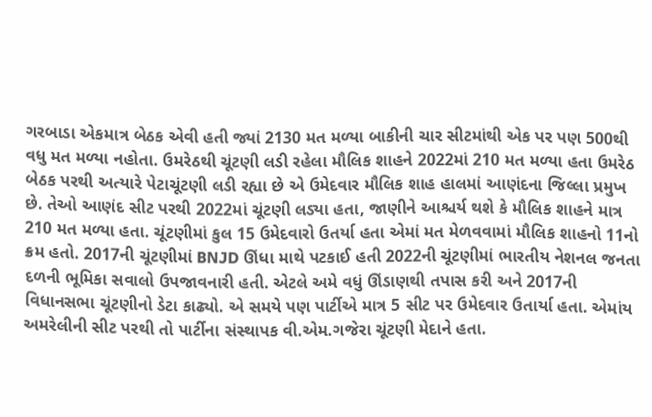ગરબાડા એકમાત્ર બેઠક એવી હતી જ્યાં 2130 મત મળ્યા બાકીની ચાર સીટમાંથી એક પર પણ 500થી વધુ મત મળ્યા નહોતા. ઉમરેઠથી ચૂંટણી લડી રહેલા મૌલિક શાહને 2022માં 210 મત મળ્યા હતા ઉમરેઠ બેઠક પરથી અત્યારે પેટાચૂંટણી લડી રહ્યા છે એ ઉમેદવાર મૌલિક શાહ હાલમાં આણંદના જિલ્લા પ્રમુખ છે. તેઓ આણંદ સીટ પરથી 2022માં ચૂંટણી લડ્યા હતા, જાણીને આશ્ચર્ય થશે કે મૌલિક શાહને માત્ર 210 મત મળ્યા હતા. ચૂંટણીમાં કુલ 15 ઉમેદવારો ઉતર્યા હતા એમાં મત મેળવવામાં મૌલિક શાહનો 11નો ક્રમ હતો. 2017ની ચૂંટણીમાં BNJD ઊંધા માથે પટકાઈ હતી 2022ની ચૂંટણીમાં ભારતીય નેશનલ જનતા દળની ભૂમિકા સવાલો ઉપજાવનારી હતી. એટલે અમે વધું ઊંડાણથી તપાસ કરી અને 2017ની વિધાનસભા ચૂંટણીનો ડેટા કાઢ્યો. એ સમયે પણ પાર્ટીએ માત્ર 5 સીટ પર ઉમેદવાર ઉતાર્યા હતા. એમાંય અમરેલીની સીટ પરથી તો પાર્ટીના સંસ્થાપક વી.એમ.ગજેરા ચૂંટણી મેદાને હતા.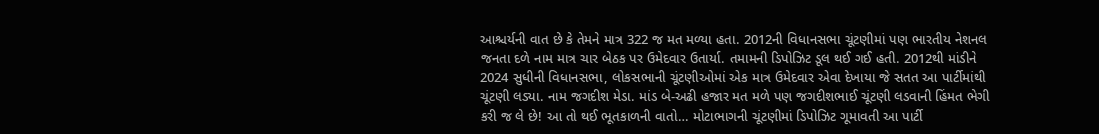આશ્ચર્યની વાત છે કે તેમને માત્ર 322 જ મત મળ્યા હતા. 2012ની વિધાનસભા ચૂંટણીમાં પણ ભારતીય નેશનલ જનતા દળે નામ માત્ર ચાર બેઠક પર ઉમેદવાર ઉતાર્યા. તમામની ડિપોઝિટ ડૂલ થઈ ગઈ હતી. 2012થી માંડીને 2024 સુધીની વિધાનસભા, લોકસભાની ચૂંટણીઓમાં એક માત્ર ઉમેદવાર એવા દેખાયા જે સતત આ પાર્ટીમાંથી ચૂંટણી લડ્યા. નામ જગદીશ મેડા. માંડ બે-અઢી હજાર મત મળે પણ જગદીશભાઈ ચૂંટણી લડવાની હિંમત ભેગી કરી જ લે છે! આ તો થઈ ભૂતકાળની વાતો… મોટાભાગની ચૂંટણીમાં ડિપોઝિટ ગૂમાવતી આ પાર્ટી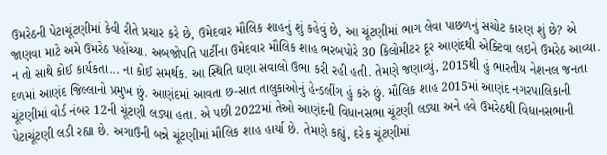ઉમરેઠની પેટાચૂંટણીમાં કેવી રીતે પ્રચાર કરે છે, ઉમેદવાર મૌલિક શાહનું શું કહેવું છે, આ ચૂંટણીમાં ભાગ લેવા પાછળનું સચોટ કારણ શું છે? એ જાણવા માટે અમે ઉમરેઠ પહોંચ્યા. અબજોપતિ પાર્ટીના ઉમેદવાર મૌલિક શાહ ભરબપોરે 30 કિલોમીટર દૂર આણંદથી એક્ટિવા લઇને ઉમરેઠ આવ્યા. ન તો સાથે કોઈ કાર્યકતા... ના કોઈ સમર્થક. આ સ્થિતિ ઘણા સવાલો ઉભા કરી રહી હતી. તેમણે જણાવ્યું, 2015થી હું ભારતીય નેશનલ જનતા દળમાં આણંદ જિલ્લાનો પ્રમુખ છું. આણંદમાં આવતા છ-સાત તાલુકાઓનું હેન્ડલીંગ હું કરું છું. મૌલિક શાહ 2015માં આણંદ નગરપાલિકાની ચૂંટણીમાં વોર્ડ નંબર 12ની ચૂંટણી લડ્યા હતા. એ પછી 2022માં તેઓ આણંદની વિધાનસભા ચૂંટણી લડ્યા અને હવે ઉમરેઠથી વિધાનસભાની પેટાચૂંટણી લડી રહ્યા છે. અગાઉની બન્ને ચૂંટણીમાં મૌલિક શાહ હાર્યા છે. તેમણે કહ્યું, દરેક ચૂંટણીમાં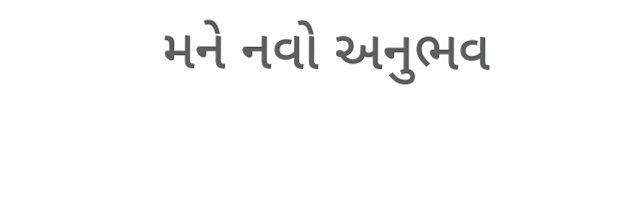મને નવો અનુભવ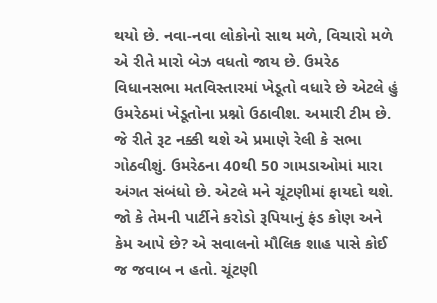થયો છે. નવા-નવા લોકોનો સાથ મળે, વિચારો મળે એ રીતે મારો બેઝ વધતો જાય છે. ઉમરેઠ વિધાનસભા મતવિસ્તારમાં ખેડૂતો વધારે છે એટલે હું ઉમરેઠમાં ખેડૂતોના પ્રશ્નો ઉઠાવીશ. અમારી ટીમ છે. જે રીતે રૂટ નક્કી થશે એ પ્રમાણે રેલી કે સભા ગોઠવીશું. ઉમરેઠના 40થી 50 ગામડાઓમાં મારા અંગત સંબંધો છે. એટલે મને ચૂંટણીમાં ફાયદો થશે. જો કે તેમની પાર્ટીને કરોડો રૂપિયાનું ફંડ કોણ અને કેમ આપે છે? એ સવાલનો મૌલિક શાહ પાસે કોઈ જ જવાબ ન હતો. ચૂંટણી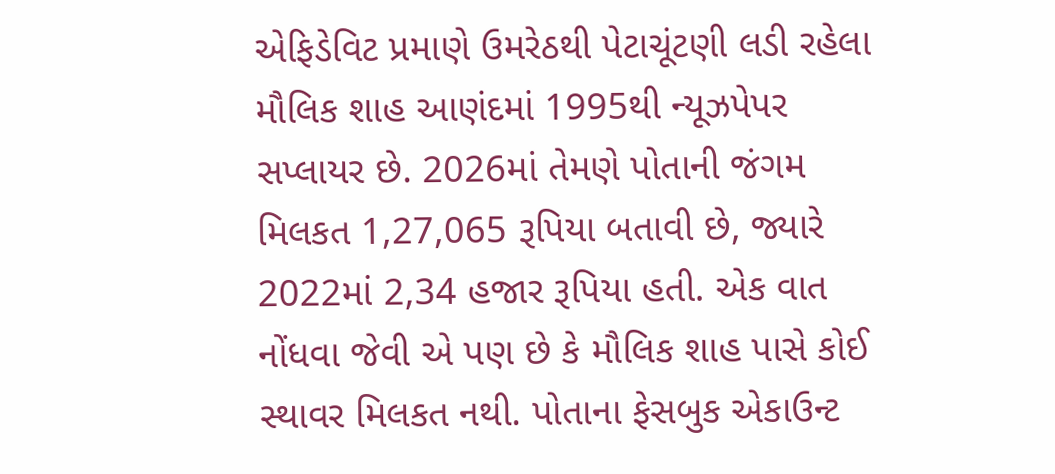એફિડેવિટ પ્રમાણે ઉમરેઠથી પેટાચૂંટણી લડી રહેલા મૌલિક શાહ આણંદમાં 1995થી ન્યૂઝપેપર સપ્લાયર છે. 2026માં તેમણે પોતાની જંગમ મિલકત 1,27,065 રૂપિયા બતાવી છે, જ્યારે 2022માં 2,34 હજાર રૂપિયા હતી. એક વાત નોંધવા જેવી એ પણ છે કે મૌલિક શાહ પાસે કોઈ સ્થાવર મિલકત નથી. પોતાના ફેસબુક એકાઉન્ટ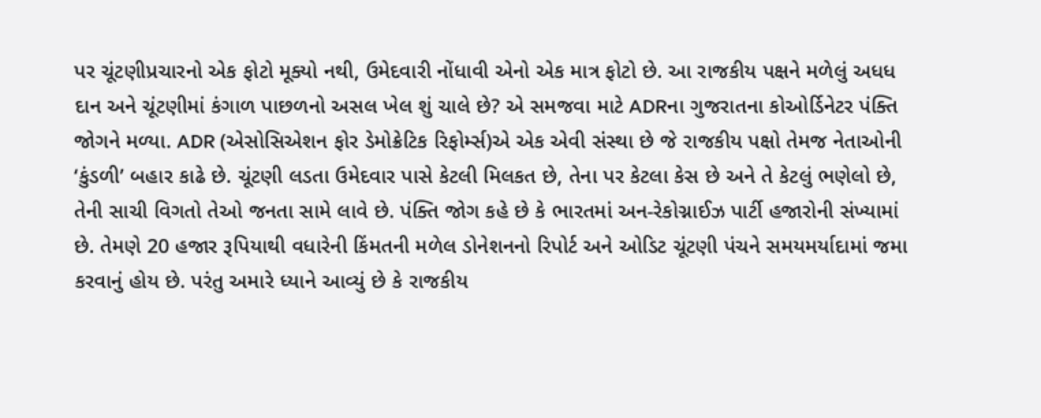પર ચૂંટણીપ્રચારનો એક ફોટો મૂક્યો નથી, ઉમેદવારી નોંધાવી એનો એક માત્ર ફોટો છે. આ રાજકીય પક્ષને મળેલું અધધ દાન અને ચૂંટણીમાં કંગાળ પાછળનો અસલ ખેલ શું ચાલે છે? એ સમજવા માટે ADRના ગુજરાતના કોઓર્ડિનેટર પંક્તિ જોગને મળ્યા. ADR (એસોસિએશન ફોર ડેમોક્રેટિક રિફોર્મ્સ)એ એક એવી સંસ્થા છે જે રાજકીય પક્ષો તેમજ નેતાઓની ‘કુંડળી’ બહાર કાઢે છે. ચૂંટણી લડતા ઉમેદવાર પાસે કેટલી મિલકત છે, તેના પર કેટલા કેસ છે અને તે કેટલું ભણેલો છે, તેની સાચી વિગતો તેઓ જનતા સામે લાવે છે. પંક્તિ જોગ કહે છે કે ભારતમાં અન-રેકોગ્નાઈઝ પાર્ટી હજારોની સંખ્યામાં છે. તેમણે 20 હજાર રૂપિયાથી વધારેની કિંમતની મળેલ ડોનેશનનો રિપોર્ટ અને ઓડિટ ચૂંટણી પંચને સમયમર્યાદામાં જમા કરવાનું હોય છે. પરંતુ અમારે ધ્યાને આવ્યું છે કે રાજકીય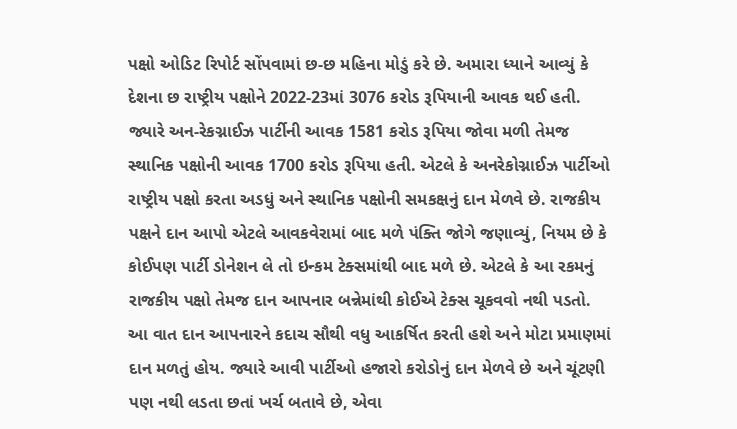પક્ષો ઓડિટ રિપોર્ટ સોંપવામાં છ-છ મહિના મોડું કરે છે. અમારા ધ્યાને આવ્યું કે દેશના છ રાષ્ટ્રીય પક્ષોને 2022-23માં 3076 કરોડ રૂપિયાની આવક થઈ હતી. જ્યારે અન-રેકગ્નાઈઝ પાર્ટીની આવક 1581 કરોડ રૂપિયા જોવા મળી તેમજ સ્થાનિક પક્ષોની આવક 1700 કરોડ રૂપિયા હતી. એટલે કે અનરેકોગ્નાઈઝ પાર્ટીઓ રાષ્ટ્રીય પક્ષો કરતા અડધું અને સ્થાનિક પક્ષોની સમકક્ષનું દાન મેળવે છે. રાજકીય પક્ષને દાન આપો એટલે આવકવેરામાં બાદ મળે પંક્તિ જોગે જણાવ્યું, નિયમ છે કે કોઈપણ પાર્ટી ડોનેશન લે તો ઇન્કમ ટેક્સમાંથી બાદ મળે છે. એટલે કે આ રકમનું રાજકીય પક્ષો તેમજ દાન આપનાર બન્નેમાંથી કોઈએ ટેક્સ ચૂકવવો નથી પડતો. આ વાત દાન આપનારને કદાચ સૌથી વધુ આકર્ષિત કરતી હશે અને મોટા પ્રમાણમાં દાન મળતું હોય. જ્યારે આવી પાર્ટીઓ હજારો કરોડોનું દાન મેળવે છે અને ચૂંટણી પણ નથી લડતા છતાં ખર્ચ બતાવે છે, એવા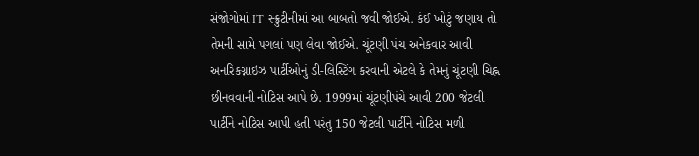સંજોગોમાં IT સ્ક્રુટીનીમાં આ બાબતો જવી જોઈએ. કંઈ ખોટું જણાય તો તેમની સામે પગલાં પણ લેવા જોઈએ. ચૂંટણી પંચ અનેકવાર આવી અનરિકગ્નાઇઝ પાર્ટીઓનું ડી-લિસ્ટિંગ કરવાની એટલે કે તેમનું ચૂંટણી ચિહ્ન છીનવવાની નોટિસ આપે છે. 1999માં ચૂંટણીપંચે આવી 200 જેટલી પાર્ટીને નોટિસ આપી હતી પરંતુ 150 જેટલી પાર્ટીને નોટિસ મળી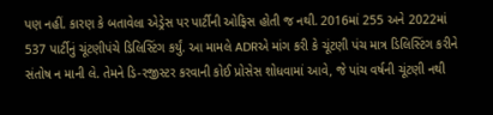પણ નહીં. કારણ કે બતાવેલા એડ્રેસ પર પાર્ટીની ઓફિસ હોતી જ નથી. 2016માં 255 અને 2022માં 537 પાર્ટીનું ચૂંટણીપંચે ડિલિસ્ટિંગ કર્યું. આ મામલે ADRએ માંગ કરી કે ચૂંટણી પંચ માત્ર ડિલિસ્ટિંગ કરીને સંતોષ ન માની લે. તેમને ડિ-રજીસ્ટર કરવાની કોઈ પ્રોસેસ શોધવામાં આવે, જે પાંચ વર્ષની ચૂંટણી નથી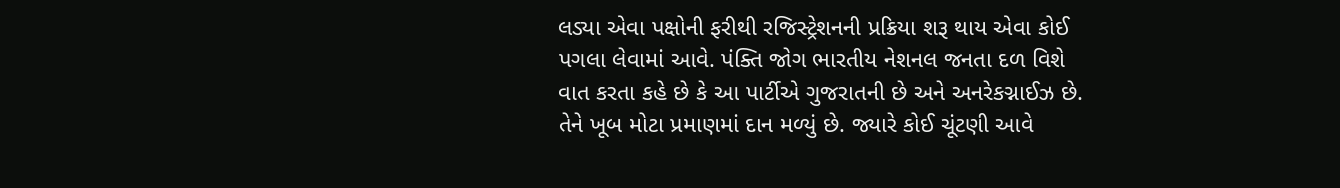લડ્યા એવા પક્ષોની ફરીથી રજિસ્ટ્રેશનની પ્રક્રિયા શરૂ થાય એવા કોઈ પગલા લેવામાં આવે. પંક્તિ જોગ ભારતીય નેશનલ જનતા દળ વિશે વાત કરતા કહે છે કે આ પાર્ટીએ ગુજરાતની છે અને અનરેકગ્નાઈઝ છે. તેને ખૂબ મોટા પ્રમાણમાં દાન મળ્યું છે. જ્યારે કોઈ ચૂંટણી આવે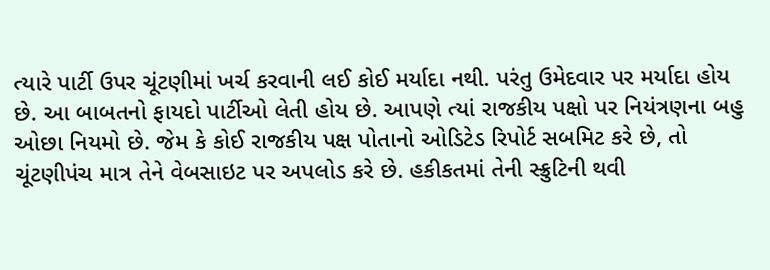ત્યારે પાર્ટી ઉપર ચૂંટણીમાં ખર્ચ કરવાની લઈ કોઈ મર્યાદા નથી. પરંતુ ઉમેદવાર પર મર્યાદા હોય છે. આ બાબતનો ફાયદો પાર્ટીઓ લેતી હોય છે. આપણે ત્યાં રાજકીય પક્ષો પર નિયંત્રણના બહુ ઓછા નિયમો છે. જેમ કે કોઈ રાજકીય પક્ષ પોતાનો ઓડિટેડ રિપોર્ટ સબમિટ કરે છે, તો ચૂંટણીપંચ માત્ર તેને વેબસાઇટ પર અપલોડ કરે છે. હકીકતમાં તેની સ્ક્રુટિની થવી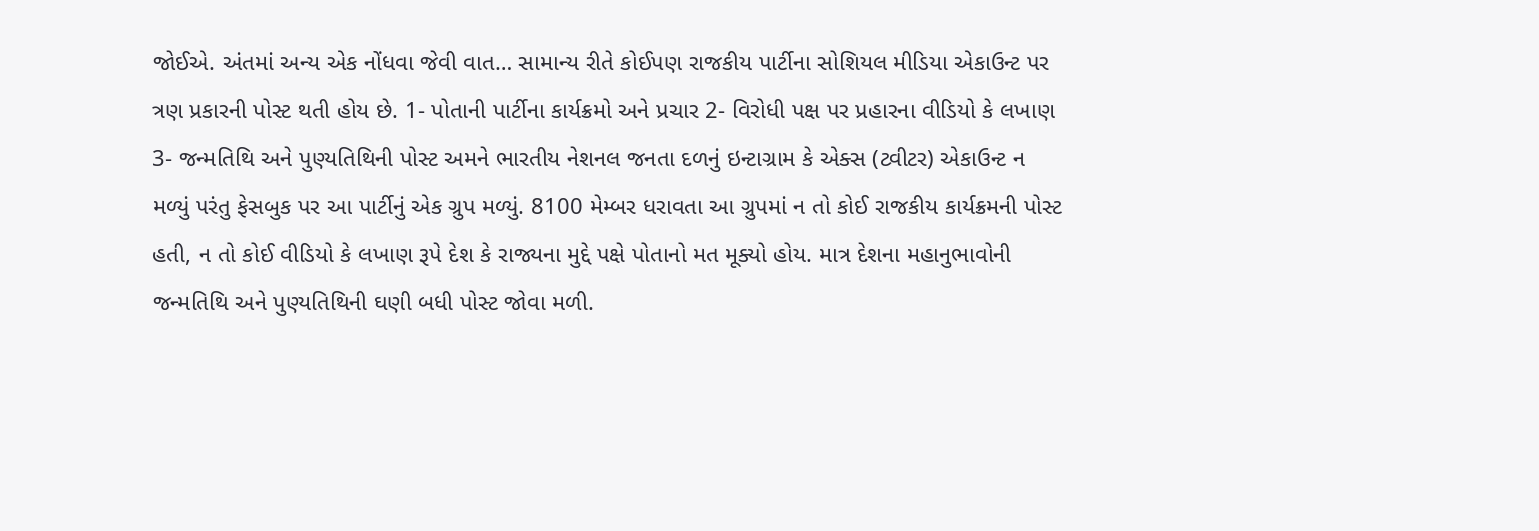જોઈએ. અંતમાં અન્ય એક નોંધવા જેવી વાત… સામાન્ય રીતે કોઈપણ રાજકીય પાર્ટીના સોશિયલ મીડિયા એકાઉન્ટ પર ત્રણ પ્રકારની પોસ્ટ થતી હોય છે. 1- પોતાની પાર્ટીના કાર્યક્રમો અને પ્રચાર 2- વિરોધી પક્ષ પર પ્રહારના વીડિયો કે લખાણ 3- જન્મતિથિ અને પુણ્યતિથિની પોસ્ટ અમને ભારતીય નેશનલ જનતા દળનું ઇન્ટાગ્રામ કે એક્સ (ટ્વીટર) એકાઉન્ટ ન મળ્યું પરંતુ ફેસબુક પર આ પાર્ટીનું એક ગ્રુપ મળ્યું. 8100 મેમ્બર ધરાવતા આ ગ્રુપમાં ન તો કોઈ રાજકીય કાર્યક્રમની પોસ્ટ હતી, ન તો કોઈ વીડિયો કે લખાણ રૂપે દેશ કે રાજ્યના મુદ્દે પક્ષે પોતાનો મત મૂક્યો હોય. માત્ર દેશના મહાનુભાવોની જન્મતિથિ અને પુણ્યતિથિની ઘણી બધી પોસ્ટ જોવા મળી.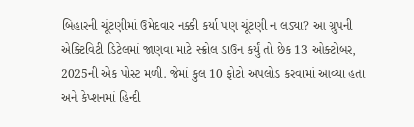બિહારની ચૂંટણીમાં ઉમેદવાર નક્કી કર્યા પણ ચૂંટણી ન લડ્યા? આ ગ્રુપની એક્ટિવિટી ડિટેલમાં જાણવા માટે સ્ક્રોલ ડાઉન કર્યું તો છેક 13 ઓક્ટોબર, 2025ની એક પોસ્ટ મળી. જેમાં કુલ 10 ફોટો અપલોડ કરવામાં આવ્યા હતા અને કેપ્શનમાં હિન્દી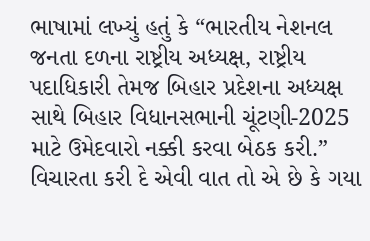ભાષામાં લખ્યું હતું કે “ભારતીય નેશનલ જનતા દળના રાષ્ટ્રીય અધ્યક્ષ, રાષ્ટ્રીય પદાધિકારી તેમજ બિહાર પ્રદેશના અધ્યક્ષ સાથે બિહાર વિધાનસભાની ચૂંટણી-2025 માટે ઉમેદવારો નક્કી કરવા બેઠક કરી.” વિચારતા કરી દે એવી વાત તો એ છે કે ગયા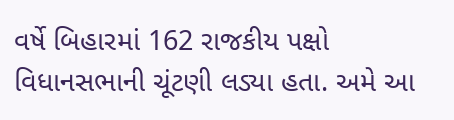વર્ષે બિહારમાં 162 રાજકીય પક્ષો વિધાનસભાની ચૂંટણી લડ્યા હતા. અમે આ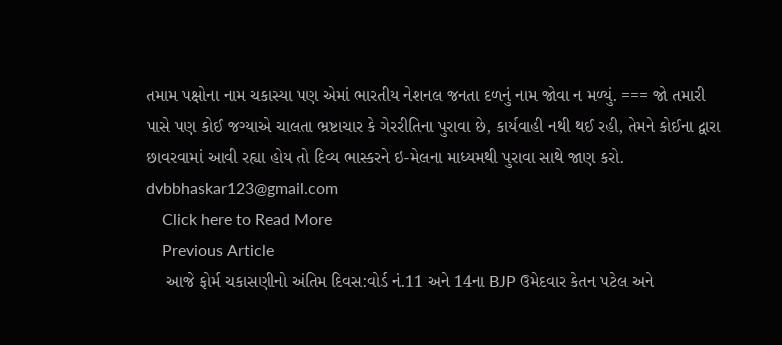તમામ પક્ષોના નામ ચકાસ્યા પણ એમાં ભારતીય નેશનલ જનતા દળનું નામ જોવા ન મળ્યું. === જો તમારી પાસે પણ કોઈ જગ્યાએ ચાલતા ભ્રષ્ટાચાર કે ગેરરીતિના પુરાવા છે, કાર્યવાહી નથી થઈ રહી, તેમને કોઈના દ્વારા છાવરવામાં આવી રહ્યા હોય તો દિવ્ય ભાસ્કરને ઇ-મેલના માધ્યમથી પુરાવા સાથે જાણ કરો. dvbbhaskar123@gmail.com
    Click here to Read More
    Previous Article
    આજે ફોર્મ ચકાસણીનો અંતિમ દિવસ:વોર્ડ નં.11 અને 14ના BJP ઉમેદવાર કેતન પટેલ અને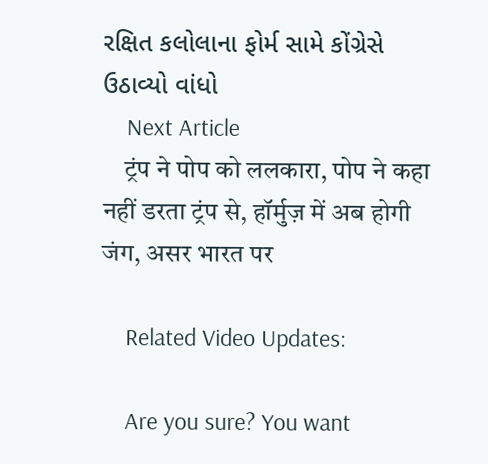રક્ષિત કલોલાના ફોર્મ સામે કોંગ્રેસે ઉઠાવ્યો વાંધો
    Next Article
    ट्रंप ने पोप को ललकारा, पोप ने कहा नहीं डरता ट्रंप से, हॉर्मुज़ में अब होगी जंग, असर भारत पर

    Related Video Updates:

    Are you sure? You want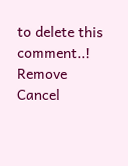to delete this comment..! Remove Cancel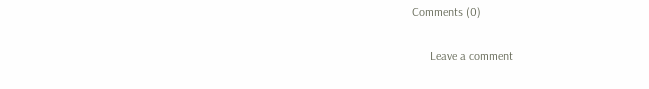Comments (0)

      Leave a comment